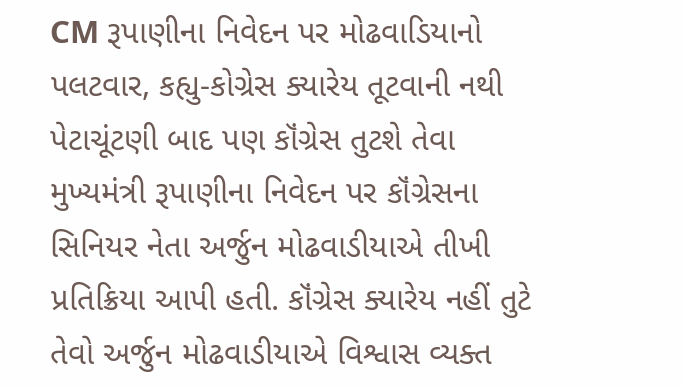CM રૂપાણીના નિવેદન પર મોઢવાડિયાનો પલટવાર, કહ્યુ-કોગ્રેસ ક્યારેય તૂટવાની નથી
પેટાચૂંટણી બાદ પણ કૉંગ્રેસ તુટશે તેવા મુખ્યમંત્રી રૂપાણીના નિવેદન પર કૉંગ્રેસના સિનિયર નેતા અર્જુન મોઢવાડીયાએ તીખી પ્રતિક્રિયા આપી હતી. કૉંગ્રેસ ક્યારેય નહીં તુટે તેવો અર્જુન મોઢવાડીયાએ વિશ્વાસ વ્યક્ત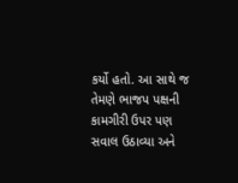કર્યો હતો. આ સાથે જ તેમણે ભાજપ પક્ષની કામગીરી ઉપર પણ સવાલ ઉઠાવ્યા અને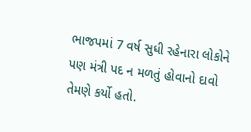ભાજપમાં 7 વર્ષ સુધી રહેનારા લોકોને પણ મંત્રી પદ ન મળતું હોવાનો દાવો તેમણે કર્યો હતો.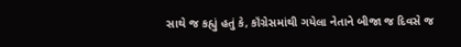સાથે જ કહ્યું હતું કે, કૉંગ્રેસમાંથી ગયેલા નેતાને બીજા જ દિવસે જ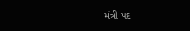મંત્રી પદ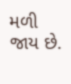મળી જાય છે.